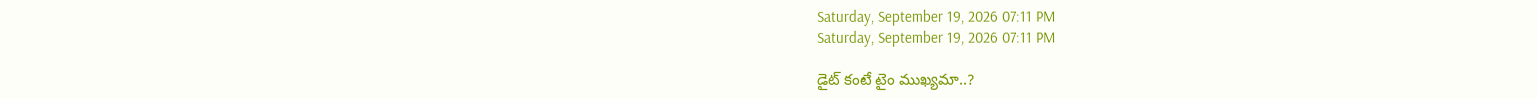Saturday, September 19, 2026 07:11 PM
Saturday, September 19, 2026 07:11 PM

డైట్ కంటే టైం ముఖ్యమా..?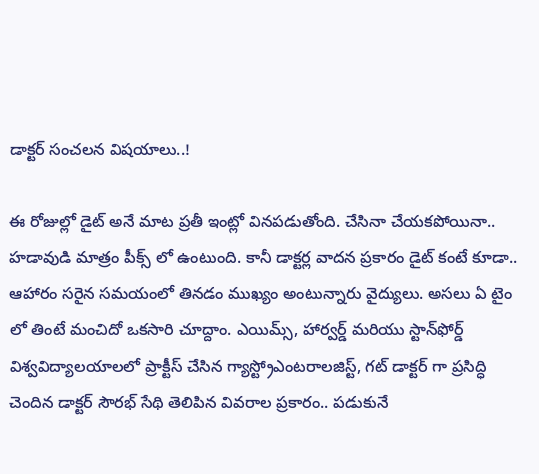డాక్టర్ సంచలన విషయాలు..!

ఈ రోజుల్లో డైట్ అనే మాట ప్రతీ ఇంట్లో వినపడుతోంది. చేసినా చేయకపోయినా.. హడావుడి మాత్రం పీక్స్ లో ఉంటుంది. కానీ డాక్టర్ల వాదన ప్రకారం డైట్ కంటే కూడా.. ఆహారం సరైన సమయంలో తినడం ముఖ్యం అంటున్నారు వైద్యులు. అసలు ఏ టైం లో తింటే మంచిదో ఒకసారి చూద్దాం. ఎయిమ్స్, హార్వర్డ్ మరియు స్టాన్‌ఫోర్డ్ విశ్వవిద్యాలయాలలో ప్రాక్టీస్ చేసిన గ్యాస్ట్రోఎంటరాలజిస్ట్, గట్ డాక్టర్‌ గా ప్రసిద్ధి చెందిన డాక్టర్ సౌరభ్ సేథి తెలిపిన వివరాల ప్రకారం.. పడుకునే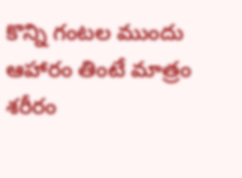కొన్ని గంటల ముందు ఆహారం తింటే మాత్రం శరీరం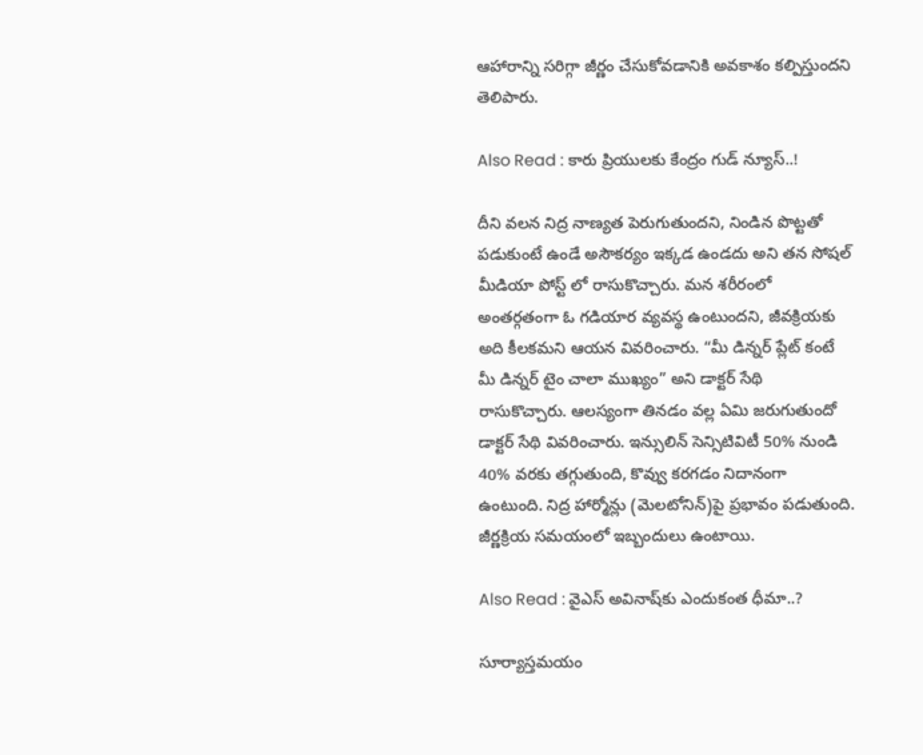ఆహారాన్ని సరిగ్గా జీర్ణం చేసుకోవడానికి అవకాశం కల్పిస్తుందని తెలిపారు.

Also Read : కారు ప్రియులకు కేంద్రం గుడ్ న్యూస్..!

దీని వలన నిద్ర నాణ్యత పెరుగుతుందని, నిండిన పొట్టతో పడుకుంటే ఉండే అసౌకర్యం ఇక్కడ ఉండదు అని తన సోషల్ మీడియా పోస్ట్ లో రాసుకొచ్చారు. మన శరీరంలో అంతర్గతంగా ఓ గడియార వ్యవస్థ ఉంటుందని, జీవక్రియకు అది కీలకమని ఆయన వివరించారు. “మీ డిన్నర్ ప్లేట్ కంటే మీ డిన్నర్ టైం చాలా ముఖ్యం” అని డాక్టర్ సేథి రాసుకొచ్చారు. ఆలస్యంగా తినడం వల్ల ఏమి జరుగుతుందో డాక్టర్ సేథి వివరించారు. ఇన్సులిన్ సెన్సిటివిటీ 50% నుండి 40% వరకు తగ్గుతుంది, కొవ్వు కరగడం నిదానంగా ఉంటుంది. నిద్ర హార్మోన్లు (మెలటోనిన్)పై ప్రభావం పడుతుంది. జీర్ణక్రియ సమయంలో ఇబ్బందులు ఉంటాయి.

Also Read : వైఎస్ అవినాష్‌కు ఎందుకంత ధీమా..?

సూర్యాస్తమయం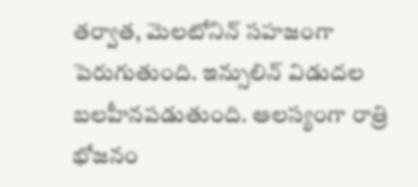తర్వాత, మెలటోనిన్ సహజంగా పెరుగుతుంది. ఇన్సులిన్ విడుదల బలహీనపడుతుంది. ఆలస్యంగా రాత్రి భోజనం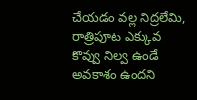చేయడం వల్ల నిద్రలేమి, రాత్రిపూట ఎక్కువ కొవ్వు నిల్వ ఉండే అవకాశం ఉందని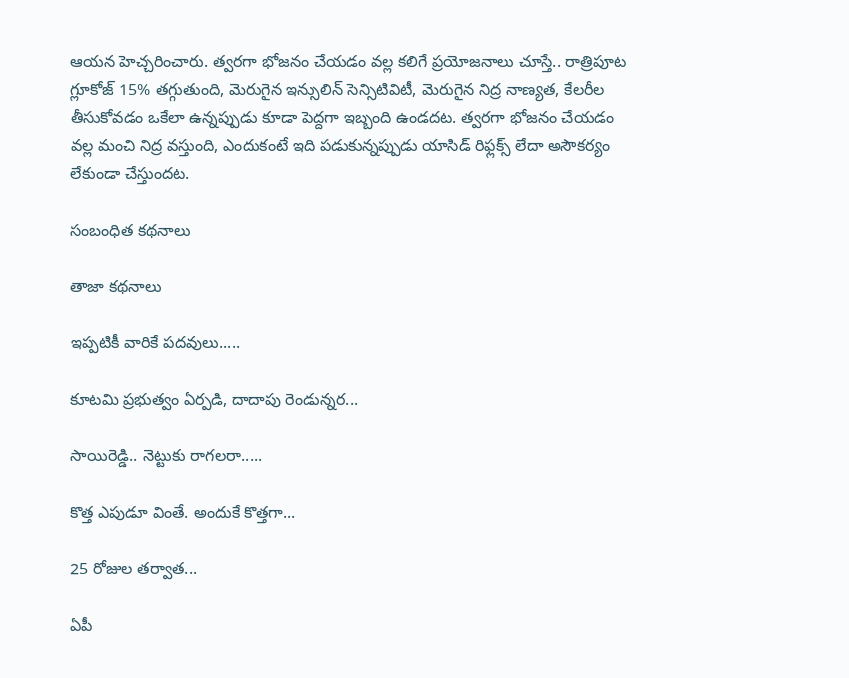ఆయన హెచ్చరించారు. త్వరగా భోజనం చేయడం వల్ల కలిగే ప్రయోజనాలు చూస్తే.. రాత్రిపూట గ్లూకోజ్ 15% తగ్గుతుంది, మెరుగైన ఇన్సులిన్ సెన్సిటివిటీ, మెరుగైన నిద్ర నాణ్యత, కేలరీల తీసుకోవడం ఒకేలా ఉన్నప్పుడు కూడా పెద్దగా ఇబ్బంది ఉండదట. త్వరగా భోజనం చేయడం వల్ల మంచి నిద్ర వస్తుంది, ఎందుకంటే ఇది పడుకున్నప్పుడు యాసిడ్ రిఫ్లక్స్ లేదా అసౌకర్యం లేకుండా చేస్తుందట.

సంబంధిత కథనాలు

తాజా కథనాలు

ఇప్పటికీ వారికే పదవులు.....

కూటమి ప్రభుత్వం ఏర్పడి, దాదాపు రెండున్నర...

సాయిరెడ్డి.. నెట్టుకు రాగలరా.....

కొత్త ఎపుడూ వింతే. అందుకే కొత్తగా...

25 రోజుల తర్వాత...

ఏపీ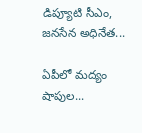డిప్యూటి సీఎం, జనసేన అధినేత...

ఏపీలో మద్యం షాపుల...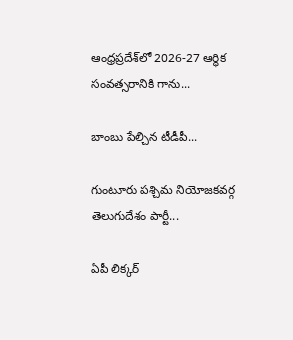ఆంధ్రప్రదేశ్‌లో 2026-27 ఆర్థిక సంవత్సరానికి గాను...

బాంబు పేల్చిన టీడీపీ...

గుంటూరు పశ్చిమ నియోజకవర్గ తెలుగుదేశం పార్టీ...

ఏపీ లిక్కర్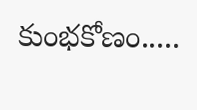కుంభకోణం.....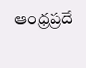ఆంధ్రప్రదే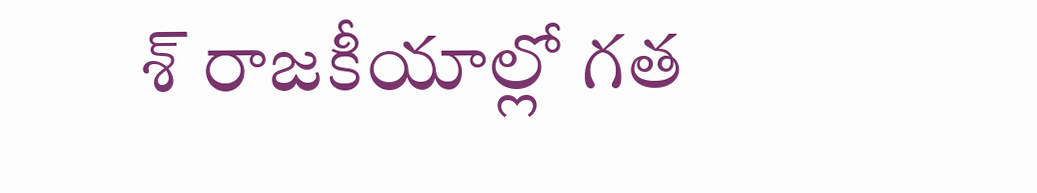శ్ రాజకీయాల్లో గత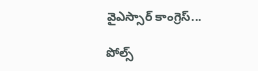వైఎస్సార్ కాంగ్రెస్...

పోల్స్